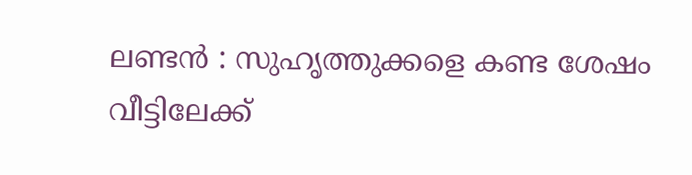ലണ്ടൻ : സുഹൃത്തുക്കളെ കണ്ട ശേഷം വീട്ടിലേക്ക്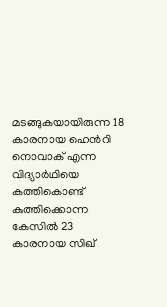മടങ്ങുകയായിരുന്ന 18 കാരനായ ഹെൻറി നൊവാക് എന്ന വിദ്യാർഥിയെ കത്തികൊണ്ട് കുത്തിക്കൊന്ന കേസിൽ 23 കാരനായ സിഖ്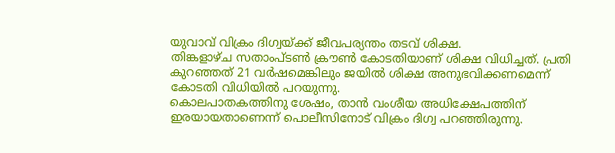യുവാവ് വിക്രം ദിഗ്വയ്ക്ക് ജീവപര്യന്തം തടവ് ശിക്ഷ.
തിങ്കളാഴ്ച സതാംപ്ടൺ ക്രൗൺ കോടതിയാണ് ശിക്ഷ വിധിച്ചത്. പ്രതി കുറഞ്ഞത് 21 വർഷമെങ്കിലും ജയിൽ ശിക്ഷ അനുഭവിക്കണമെന്ന് കോടതി വിധിയിൽ പറയുന്നു.
കൊലപാതകത്തിനു ശേഷം, താൻ വംശീയ അധിക്ഷേപത്തിന് ഇരയായതാണെന്ന് പൊലീസിനോട് വിക്രം ദിഗ്വ പറഞ്ഞിരുന്നു.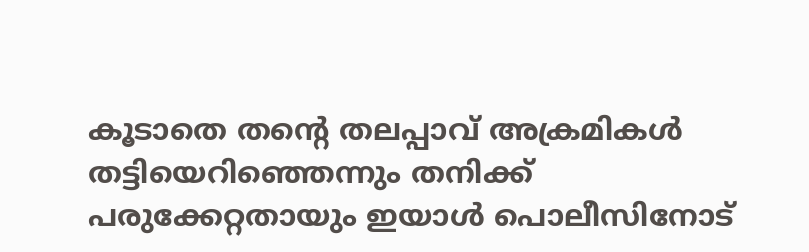കൂടാതെ തന്റെ തലപ്പാവ് അക്രമികൾ തട്ടിയെറിഞ്ഞെന്നും തനിക്ക് പരുക്കേറ്റതായും ഇയാൾ പൊലീസിനോട്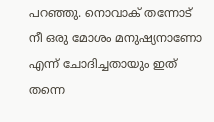പറഞ്ഞു. നൊവാക് തന്നോട് നീ ഒരു മോശം മനുഷ്യനാണോ എന്ന് ചോദിച്ചതായും ഇത് തന്നെ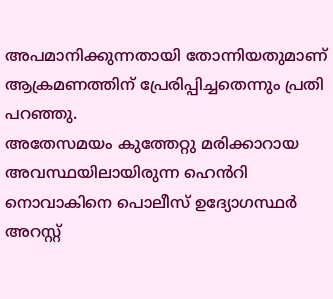അപമാനിക്കുന്നതായി തോന്നിയതുമാണ് ആക്രമണത്തിന് പ്രേരിപ്പിച്ചതെന്നും പ്രതി പറഞ്ഞു.
അതേസമയം കുത്തേറ്റു മരിക്കാറായ അവസ്ഥയിലായിരുന്ന ഹെൻറി നൊവാകിനെ പൊലീസ് ഉദ്യോഗസ്ഥർ അറസ്റ്റ്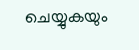ചെയ്യുകയും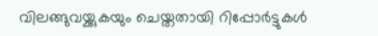വിലങ്ങുവയ്ക്കുകയും ചെയ്തതായി റിപ്പോർട്ടുകൾ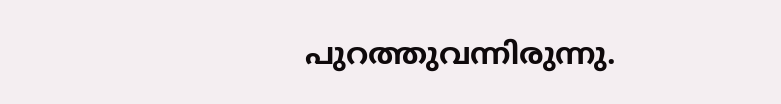പുറത്തുവന്നിരുന്നു.